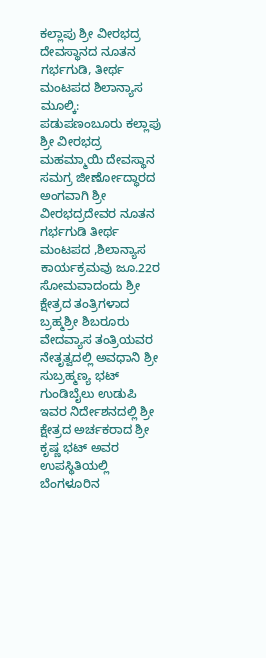ಕಲ್ಲಾಪು ಶ್ರೀ ವೀರಭದ್ರ ದೇವಸ್ಥಾನದ ನೂತನ ಗರ್ಭಗುಡಿ, ತೀರ್ಥ ಮಂಟಪದ ಶಿಲಾನ್ಯಾಸ
ಮೂಲ್ಕಿ: ಪಡುಪಣಂಬೂರು ಕಲ್ಲಾಪು ಶ್ರೀ ವೀರಭದ್ರ ಮಹಮ್ಮಾಯಿ ದೇವಸ್ಥಾನ ಸಮಗ್ರ ಜೀರ್ಣೋದ್ಧಾರದ ಅಂಗವಾಗಿ ಶ್ರೀ ವೀರಭದ್ರದೇವರ ನೂತನ ಗರ್ಭಗುಡಿ ತೀರ್ಥ ಮಂಟಪದ ,ಶಿಲಾನ್ಯಾಸ ಕಾರ್ಯಕ್ರಮವು ಜೂ.22ರ ಸೋಮವಾದಂದು ಶ್ರೀ ಕ್ಷೇತ್ರದ ತಂತ್ರಿಗಳಾದ ಬ್ರಹ್ಮಶ್ರೀ ಶಿಬರೂರು ವೇದವ್ಯಾಸ ತಂತ್ರಿಯವರ ನೇತೃತ್ವದಲ್ಲಿ ಅವಧಾನಿ ಶ್ರೀ ಸುಬ್ರಹ್ಮಣ್ಯ ಭಟ್ ಗುಂಡಿಬೈಲು ಉಡುಪಿ ಇವರ ನಿರ್ದೇಶನದಲ್ಲಿ ಶ್ರೀ ಕ್ಷೇತ್ರದ ಅರ್ಚಕರಾದ ಶ್ರೀ ಕೃಷ್ಣ ಭಟ್ ಅವರ ಉಪಸ್ಥಿತಿಯಲ್ಲಿ ಬೆಂಗಳೂರಿನ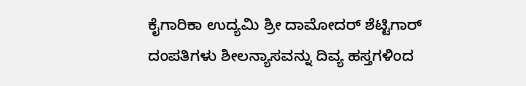ಕೈಗಾರಿಕಾ ಉದ್ಯಮಿ ಶ್ರೀ ದಾಮೋದರ್ ಶೆಟ್ಟಿಗಾರ್ ದಂಪತಿಗಳು ಶೀಲನ್ಯಾಸವನ್ನು ದಿವ್ಯ ಹಸ್ತಗಳಿಂದ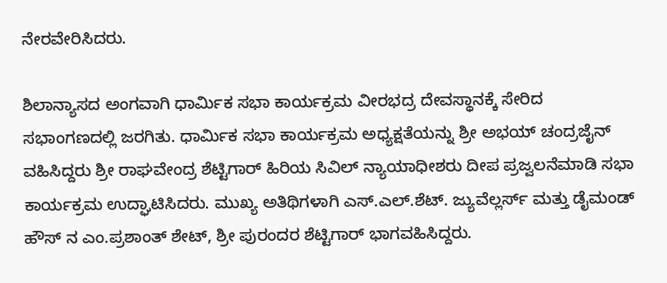ನೇರವೇರಿಸಿದರು.

ಶಿಲಾನ್ಯಾಸದ ಅಂಗವಾಗಿ ಧಾರ್ಮಿಕ ಸಭಾ ಕಾರ್ಯಕ್ರಮ ವೀರಭದ್ರ ದೇವಸ್ಥಾನಕ್ಕೆ ಸೇರಿದ ಸಭಾಂಗಣದಲ್ಲಿ ಜರಗಿತು. ಧಾರ್ಮಿಕ ಸಭಾ ಕಾರ್ಯಕ್ರಮ ಅಧ್ಯಕ್ಷತೆಯನ್ನು ಶ್ರೀ ಅಭಯ್ ಚಂದ್ರಜೈನ್ ವಹಿಸಿದ್ದರು ಶ್ರೀ ರಾಘವೇಂದ್ರ ಶೆಟ್ಟಿಗಾರ್ ಹಿರಿಯ ಸಿವಿಲ್ ನ್ಯಾಯಾಧೀಶರು ದೀಪ ಪ್ರಜ್ವಲನೆಮಾಡಿ ಸಭಾ ಕಾರ್ಯಕ್ರಮ ಉದ್ಘಾಟಿಸಿದರು. ಮುಖ್ಯ ಅತಿಥಿಗಳಾಗಿ ಎಸ್.ಎಲ್.ಶೆಟ್. ಜ್ಯುವೆಲ್ಲರ್ಸ್ ಮತ್ತು ಡೈಮಂಡ್ ಹೌಸ್ ನ ಎಂ.ಪ್ರಶಾಂತ್ ಶೇಟ್, ಶ್ರೀ ಪುರಂದರ ಶೆಟ್ಟಿಗಾರ್ ಭಾಗವಹಿಸಿದ್ದರು.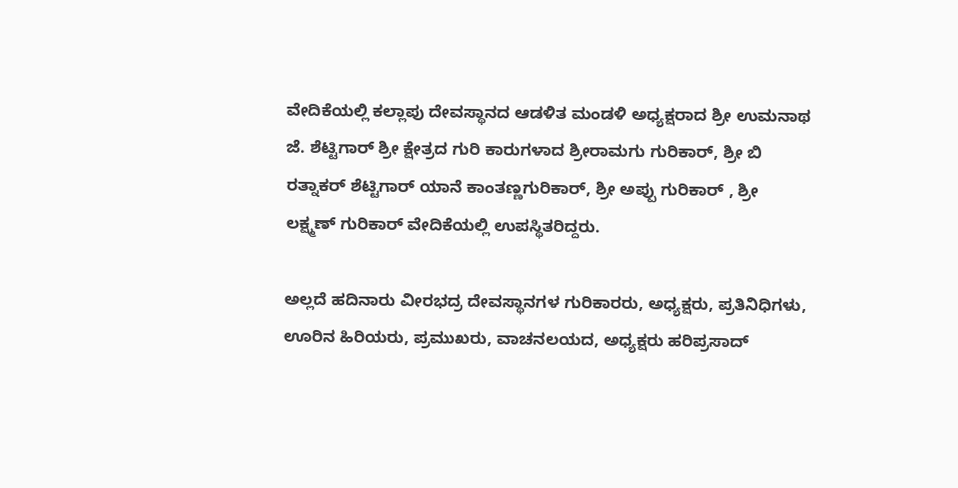ವೇದಿಕೆಯಲ್ಲಿ ಕಲ್ಲಾಪು ದೇವಸ್ಥಾನದ ಆಡಳಿತ ಮಂಡಳಿ ಅಧ್ಯಕ್ಷರಾದ ಶ್ರೀ ಉಮನಾಥ ಜೆ. ಶೆಟ್ಟಿಗಾರ್ ಶ್ರೀ ಕ್ಷೇತ್ರದ ಗುರಿ ಕಾರುಗಳಾದ ಶ್ರೀರಾಮಗು ಗುರಿಕಾರ್, ಶ್ರೀ ಬಿ ರತ್ನಾಕರ್ ಶೆಟ್ಟಿಗಾರ್ ಯಾನೆ ಕಾಂತಣ್ಣಗುರಿಕಾರ್, ಶ್ರೀ ಅಪ್ಪು ಗುರಿಕಾರ್ , ಶ್ರೀ ಲಕ್ಷ್ಮಣ್ ಗುರಿಕಾರ್ ವೇದಿಕೆಯಲ್ಲಿ ಉಪಸ್ಥಿತರಿದ್ದರು.

ಅಲ್ಲದೆ ಹದಿನಾರು ವೀರಭದ್ರ ದೇವಸ್ಥಾನಗಳ ಗುರಿಕಾರರು, ಅಧ್ಯಕ್ಷರು, ಪ್ರತಿನಿಧಿಗಳು, ಊರಿನ ಹಿರಿಯರು, ಪ್ರಮುಖರು, ವಾಚನಲಯದ, ಅಧ್ಯಕ್ಷರು ಹರಿಪ್ರಸಾದ್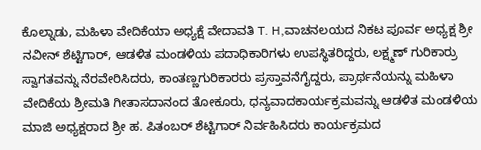ಕೊಲ್ನಾಡು, ಮಹಿಳಾ ವೇದಿಕೆಯಾ ಅಧ್ಯಕ್ಷೆ ವೇದಾವತಿ T. H,ವಾಚನಲಯದ ನಿಕಟ ಪೂರ್ವ ಅಧ್ಯಕ್ಷ ಶ್ರೀ ನವೀನ್ ಶೆಟ್ಟಿಗಾರ್, ಆಡಳಿತ ಮಂಡಳಿಯ ಪದಾಧಿಕಾರಿಗಳು ಉಪಸ್ಥಿತರಿದ್ದರು, ಲಕ್ಷ್ಮಣ್ ಗುರಿಕಾರ್ರು ಸ್ವಾಗತವನ್ನು ನೆರವೇರಿಸಿದರು, ಕಾಂತಣ್ಣಗುರಿಕಾರರು ಪ್ರಸ್ತಾವನೆಗೈದ್ದರು, ಪ್ರಾರ್ಥನೆಯನ್ನು ಮಹಿಳಾ ವೇದಿಕೆಯ ಶ್ರೀಮತಿ ಗೀತಾಸದಾನಂದ ತೋಕೂರು, ಧನ್ಯವಾದಕಾರ್ಯಕ್ರಮವನ್ನು ಆಡಳಿತ ಮಂಡಳಿಯ ಮಾಜಿ ಅಧ್ಯಕ್ಷರಾದ ಶ್ರೀ ಹ. ಪಿತಂಬರ್ ಶೆಟ್ಟಿಗಾರ್ ನಿರ್ವಹಿಸಿದರು ಕಾರ್ಯಕ್ರಮದ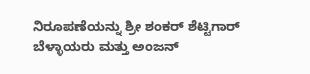ನಿರೂಪಣೆಯನ್ನು ಶ್ರೀ ಶಂಕರ್ ಶೆಟ್ಟಿಗಾರ್ ಬೆಳ್ಳಾಯರು ಮತ್ತು ಅಂಜನ್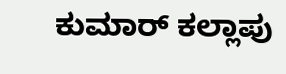ಕುಮಾರ್ ಕಲ್ಲಾಪು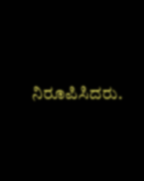ನಿರೂಪಿಸಿದರು.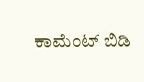ಕಾಮೆಂಟ್ ಬಿಡಿ